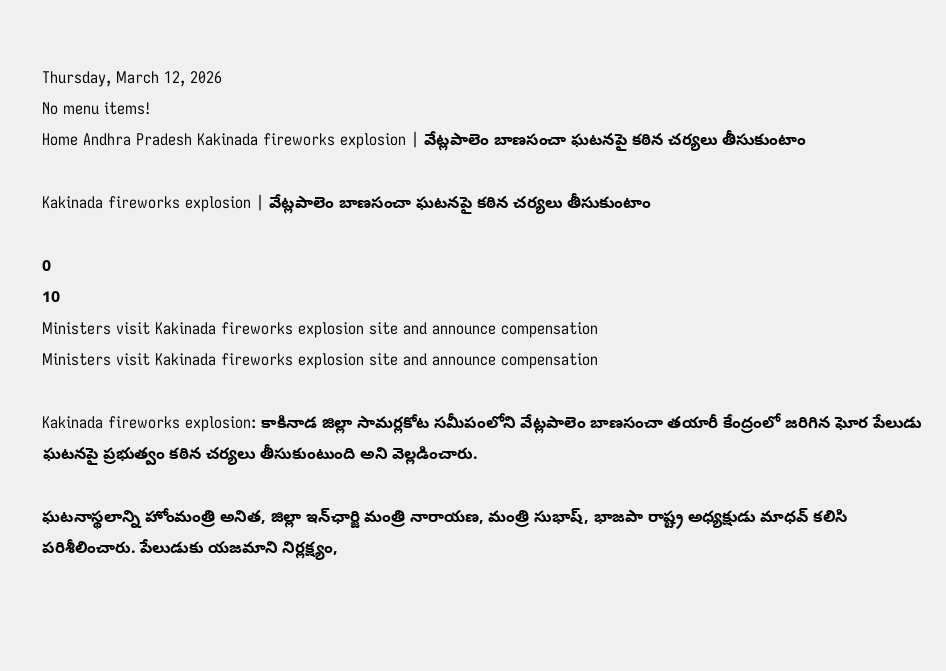Thursday, March 12, 2026
No menu items!
Home Andhra Pradesh Kakinada fireworks explosion | వేట్లపాలెం బాణసంచా ఘటనపై కఠిన చర్యలు తీసుకుంటాం

Kakinada fireworks explosion | వేట్లపాలెం బాణసంచా ఘటనపై కఠిన చర్యలు తీసుకుంటాం

0
10
Ministers visit Kakinada fireworks explosion site and announce compensation
Ministers visit Kakinada fireworks explosion site and announce compensation

Kakinada fireworks explosion: కాకినాడ జిల్లా సామర్లకోట సమీపంలోని వేట్లపాలెం బాణసంచా తయారీ కేంద్రంలో జరిగిన ఘోర పేలుడు ఘటనపై ప్రభుత్వం కఠిన చర్యలు తీసుకుంటుంది అని వెల్లడించారు.

ఘటనాస్థలాన్ని హోంమంత్రి అనిత, జిల్లా ఇన్‌ఛార్జి మంత్రి నారాయణ, మంత్రి సుభాష్, భాజపా రాష్ట్ర అధ్యక్షుడు మాధవ్ కలిసి పరిశీలించారు. పేలుడుకు యజమాని నిర్లక్ష్యం,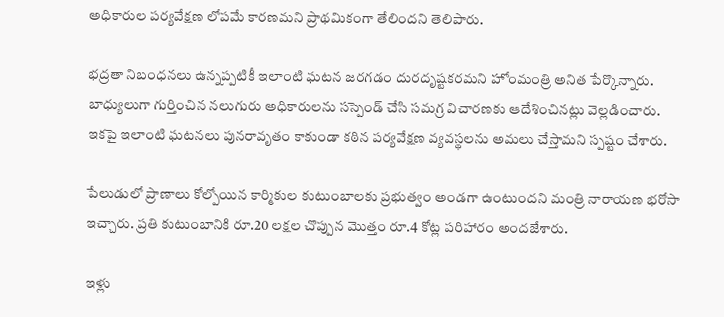అధికారుల పర్యవేక్షణ లోపమే కారణమని ప్రాథమికంగా తేలిందని తెలిపారు.

భద్రతా నిబంధనలు ఉన్నప్పటికీ ఇలాంటి ఘటన జరగడం దురదృష్టకరమని హోంమంత్రి అనిత పేర్కొన్నారు. బాధ్యులుగా గుర్తించిన నలుగురు అధికారులను సస్పెండ్ చేసి సమగ్ర విచారణకు ఆదేశించినట్లు వెల్లడించారు. ఇకపై ఇలాంటి ఘటనలు పునరావృతం కాకుండా కఠిన పర్యవేక్షణ వ్యవస్థలను అమలు చేస్తామని స్పష్టం చేశారు.

పేలుడులో ప్రాణాలు కోల్పోయిన కార్మికుల కుటుంబాలకు ప్రభుత్వం అండగా ఉంటుందని మంత్రి నారాయణ భరోసా ఇచ్చారు. ప్రతి కుటుంబానికి రూ.20 లక్షల చొప్పున మొత్తం రూ.4 కోట్ల పరిహారం అందజేశారు.

ఇళ్లు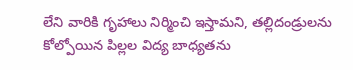లేని వారికి గృహాలు నిర్మించి ఇస్తామని, తల్లిదండ్రులను కోల్పోయిన పిల్లల విద్య బాధ్యతను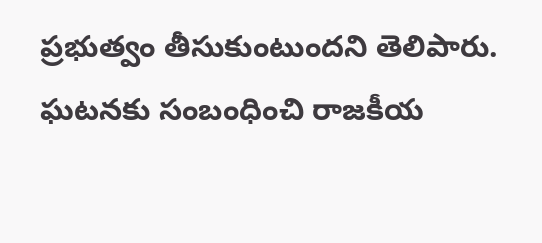ప్రభుత్వం తీసుకుంటుందని తెలిపారు. ఘటనకు సంబంధించి రాజకీయ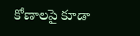కోణాలపై కూడా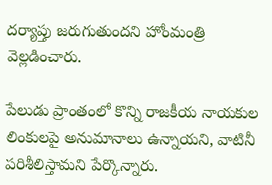దర్యాప్తు జరుగుతుందని హోంమంత్రి వెల్లడించారు.

పేలుడు ప్రాంతంలో కొన్ని రాజకీయ నాయకుల లింకులపై అనుమానాలు ఉన్నాయని, వాటినీ పరిశీలిస్తామని పేర్కొన్నారు.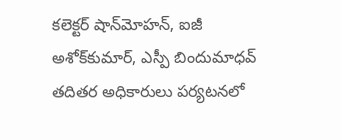కలెక్టర్ షాన్‌మోహన్, ఐజీ అశోక్‌కుమార్, ఎస్పీ బిందుమాధవ్ తదితర అధికారులు పర్యటనలో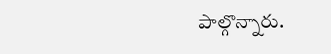పాల్గొన్నారు.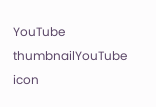YouTube thumbnailYouTube icon